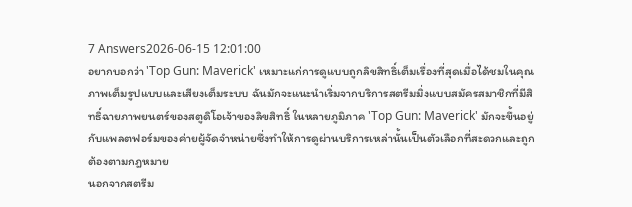7 Answers2026-06-15 12:01:00
อยากบอกว่า 'Top Gun: Maverick' เหมาะแก่การดูแบบถูกลิขสิทธิ์เต็มเรื่องที่สุดเมื่อได้ชมในคุณภาพเต็มรูปแบบและเสียงเต็มระบบ ฉันมักจะแนะนำเริ่มจากบริการสตรีมมิ่งแบบสมัครสมาชิกที่มีสิทธิ์ฉายภาพยนตร์ของสตูดิโอเจ้าของลิขสิทธิ์ ในหลายภูมิภาค 'Top Gun: Maverick' มักจะขึ้นอยู่กับแพลตฟอร์มของค่ายผู้จัดจำหน่ายซึ่งทำให้การดูผ่านบริการเหล่านั้นเป็นตัวเลือกที่สะดวกและถูกต้องตามกฎหมาย
นอกจากสตรีม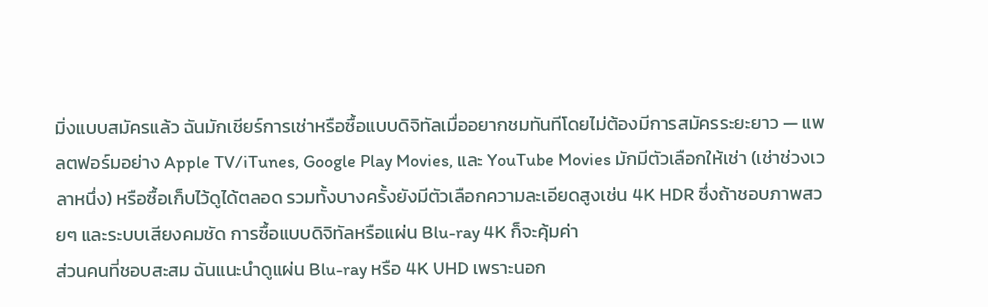มิ่งแบบสมัครแล้ว ฉันมักเชียร์การเช่าหรือซื้อแบบดิจิทัลเมื่ออยากชมทันทีโดยไม่ต้องมีการสมัครระยะยาว — แพลตฟอร์มอย่าง Apple TV/iTunes, Google Play Movies, และ YouTube Movies มักมีตัวเลือกให้เช่า (เช่าช่วงเวลาหนึ่ง) หรือซื้อเก็บไว้ดูได้ตลอด รวมทั้งบางครั้งยังมีตัวเลือกความละเอียดสูงเช่น 4K HDR ซึ่งถ้าชอบภาพสวยๆ และระบบเสียงคมชัด การซื้อแบบดิจิทัลหรือแผ่น Blu-ray 4K ก็จะคุ้มค่า
ส่วนคนที่ชอบสะสม ฉันแนะนำดูแผ่น Blu-ray หรือ 4K UHD เพราะนอก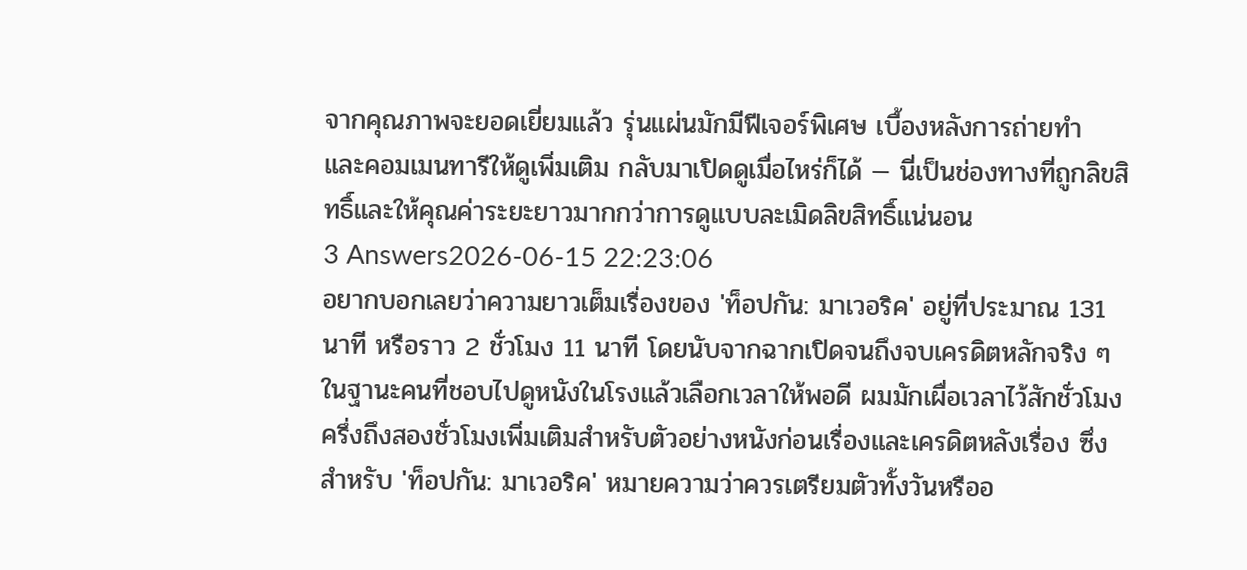จากคุณภาพจะยอดเยี่ยมแล้ว รุ่นแผ่นมักมีฟีเจอร์พิเศษ เบื้องหลังการถ่ายทำ และคอมเมนทารีให้ดูเพิ่มเติม กลับมาเปิดดูเมื่อไหร่ก็ได้ — นี่เป็นช่องทางที่ถูกลิขสิทธิ์และให้คุณค่าระยะยาวมากกว่าการดูแบบละเมิดลิขสิทธิ์แน่นอน
3 Answers2026-06-15 22:23:06
อยากบอกเลยว่าความยาวเต็มเรื่องของ 'ท็อปกัน: มาเวอริค' อยู่ที่ประมาณ 131 นาที หรือราว 2 ชั่วโมง 11 นาที โดยนับจากฉากเปิดจนถึงจบเครดิตหลักจริง ๆ
ในฐานะคนที่ชอบไปดูหนังในโรงแล้วเลือกเวลาให้พอดี ผมมักเผื่อเวลาไว้สักชั่วโมงครึ่งถึงสองชั่วโมงเพิ่มเติมสำหรับตัวอย่างหนังก่อนเรื่องและเครดิตหลังเรื่อง ซึ่งสำหรับ 'ท็อปกัน: มาเวอริค' หมายความว่าควรเตรียมตัวทั้งวันหรืออ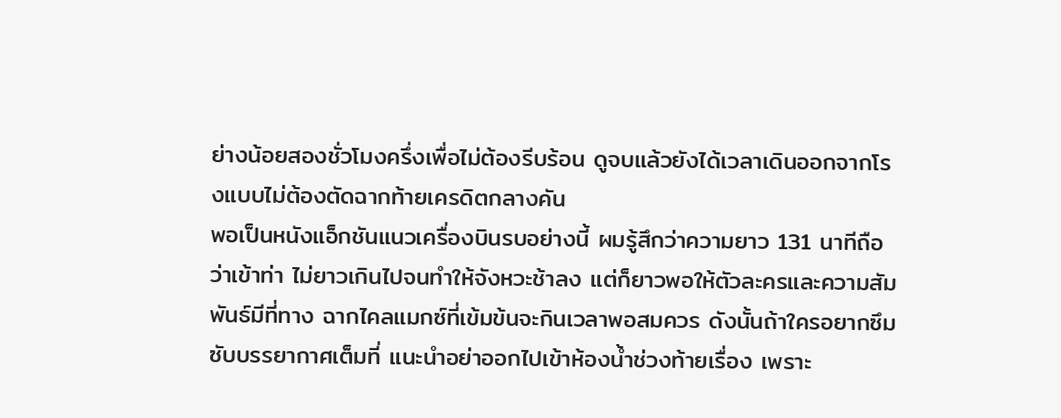ย่างน้อยสองชั่วโมงครึ่งเพื่อไม่ต้องรีบร้อน ดูจบแล้วยังได้เวลาเดินออกจากโรงแบบไม่ต้องตัดฉากท้ายเครดิตกลางคัน
พอเป็นหนังแอ็กชันแนวเครื่องบินรบอย่างนี้ ผมรู้สึกว่าความยาว 131 นาทีถือว่าเข้าท่า ไม่ยาวเกินไปจนทำให้จังหวะช้าลง แต่ก็ยาวพอให้ตัวละครและความสัมพันธ์มีที่ทาง ฉากไคลแมกซ์ที่เข้มข้นจะกินเวลาพอสมควร ดังนั้นถ้าใครอยากซึมซับบรรยากาศเต็มที่ แนะนำอย่าออกไปเข้าห้องน้ำช่วงท้ายเรื่อง เพราะ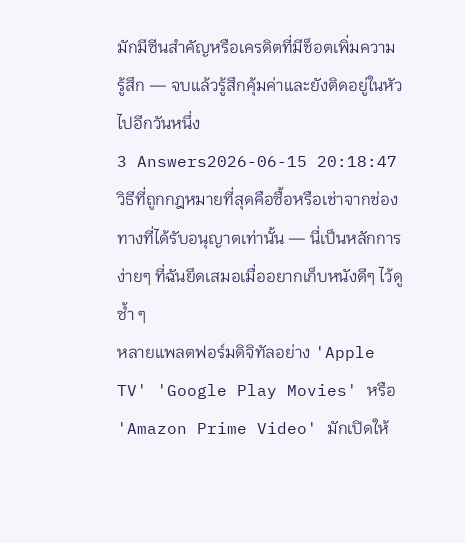มักมีซีนสำคัญหรือเครดิตที่มีช็อตเพิ่มความรู้สึก — จบแล้วรู้สึกคุ้มค่าและยังติดอยู่ในหัวไปอีกวันหนึ่ง
3 Answers2026-06-15 20:18:47
วิธีที่ถูกกฎหมายที่สุดคือซื้อหรือเช่าจากช่องทางที่ได้รับอนุญาตเท่านั้น — นี่เป็นหลักการง่ายๆ ที่ฉันยึดเสมอเมื่ออยากเก็บหนังดีๆ ไว้ดูซ้ำ ๆ
หลายแพลตฟอร์มดิจิทัลอย่าง 'Apple TV' 'Google Play Movies' หรือ 'Amazon Prime Video' มักเปิดให้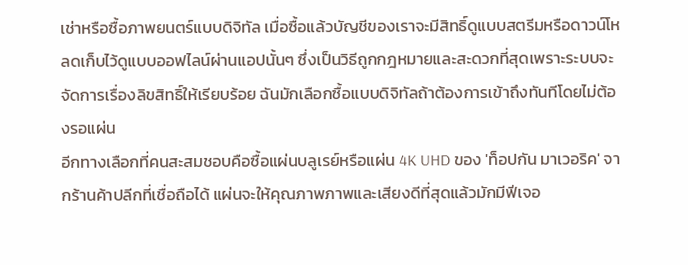เช่าหรือซื้อภาพยนตร์แบบดิจิทัล เมื่อซื้อแล้วบัญชีของเราจะมีสิทธิ์ดูแบบสตรีมหรือดาวน์โหลดเก็บไว้ดูแบบออฟไลน์ผ่านแอปนั้นๆ ซึ่งเป็นวิธีถูกกฎหมายและสะดวกที่สุดเพราะระบบจะจัดการเรื่องลิขสิทธิ์ให้เรียบร้อย ฉันมักเลือกซื้อแบบดิจิทัลถ้าต้องการเข้าถึงทันทีโดยไม่ต้องรอแผ่น
อีกทางเลือกที่คนสะสมชอบคือซื้อแผ่นบลูเรย์หรือแผ่น 4K UHD ของ 'ท็อปกัน มาเวอริค' จากร้านค้าปลีกที่เชื่อถือได้ แผ่นจะให้คุณภาพภาพและเสียงดีที่สุดแล้วมักมีฟีเจอ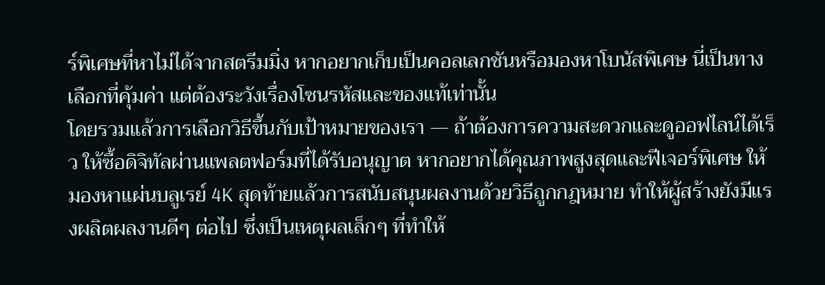ร์พิเศษที่หาไม่ได้จากสตรีมมิ่ง หากอยากเก็บเป็นคอลเลกชันหรือมองหาโบนัสพิเศษ นี่เป็นทางเลือกที่คุ้มค่า แต่ต้องระวังเรื่องโซนรหัสและของแท้เท่านั้น
โดยรวมแล้วการเลือกวิธีขึ้นกับเป้าหมายของเรา — ถ้าต้องการความสะดวกและดูออฟไลน์ได้เร็ว ให้ซื้อดิจิทัลผ่านแพลตฟอร์มที่ได้รับอนุญาต หากอยากได้คุณภาพสูงสุดและฟีเจอร์พิเศษ ให้มองหาแผ่นบลูเรย์ 4K สุดท้ายแล้วการสนับสนุนผลงานด้วยวิธีถูกกฎหมาย ทำให้ผู้สร้างยังมีแรงผลิตผลงานดีๆ ต่อไป ซึ่งเป็นเหตุผลเล็กๆ ที่ทำให้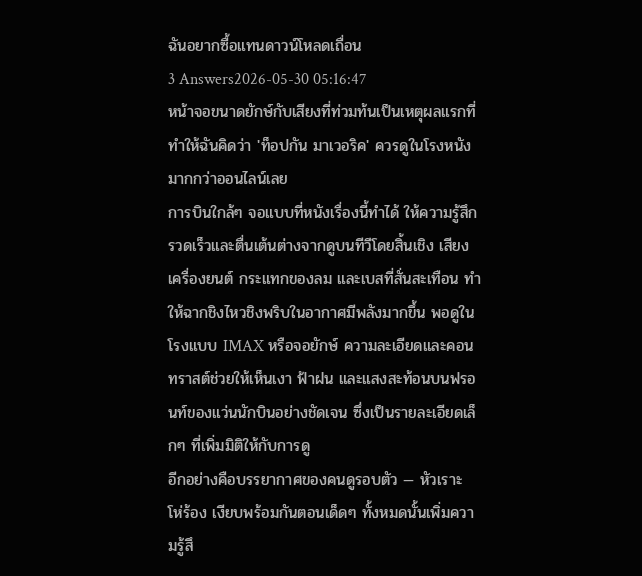ฉันอยากซื้อแทนดาวน์โหลดเถื่อน
3 Answers2026-05-30 05:16:47
หน้าจอขนาดยักษ์กับเสียงที่ท่วมท้นเป็นเหตุผลแรกที่ทำให้ฉันคิดว่า 'ท็อปกัน มาเวอริค' ควรดูในโรงหนังมากกว่าออนไลน์เลย
การบินใกล้ๆ จอแบบที่หนังเรื่องนี้ทำได้ ให้ความรู้สึกรวดเร็วและตื่นเต้นต่างจากดูบนทีวีโดยสิ้นเชิง เสียงเครื่องยนต์ กระแทกของลม และเบสที่สั่นสะเทือน ทำให้ฉากชิงไหวชิงพริบในอากาศมีพลังมากขึ้น พอดูในโรงแบบ IMAX หรือจอยักษ์ ความละเอียดและคอนทราสต์ช่วยให้เห็นเงา ฟ้าฝน และแสงสะท้อนบนฟรอนท์ของแว่นนักบินอย่างชัดเจน ซึ่งเป็นรายละเอียดเล็กๆ ที่เพิ่มมิติให้กับการดู
อีกอย่างคือบรรยากาศของคนดูรอบตัว — หัวเราะ โห่ร้อง เงียบพร้อมกันตอนเด็ดๆ ทั้งหมดนั้นเพิ่มความรู้สึ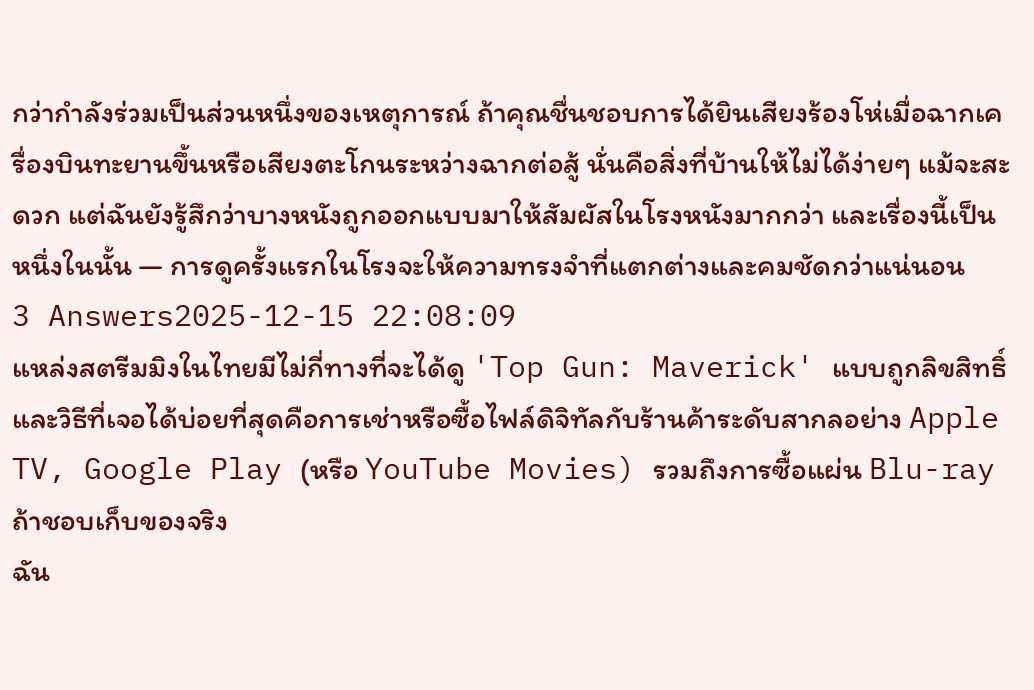กว่ากำลังร่วมเป็นส่วนหนึ่งของเหตุการณ์ ถ้าคุณชื่นชอบการได้ยินเสียงร้องโห่เมื่อฉากเครื่องบินทะยานขึ้นหรือเสียงตะโกนระหว่างฉากต่อสู้ นั่นคือสิ่งที่บ้านให้ไม่ได้ง่ายๆ แม้จะสะดวก แต่ฉันยังรู้สึกว่าบางหนังถูกออกแบบมาให้สัมผัสในโรงหนังมากกว่า และเรื่องนี้เป็นหนึ่งในนั้น — การดูครั้งแรกในโรงจะให้ความทรงจำที่แตกต่างและคมชัดกว่าแน่นอน
3 Answers2025-12-15 22:08:09
แหล่งสตรีมมิงในไทยมีไม่กี่ทางที่จะได้ดู 'Top Gun: Maverick' แบบถูกลิขสิทธิ์ และวิธีที่เจอได้บ่อยที่สุดคือการเช่าหรือซื้อไฟล์ดิจิทัลกับร้านค้าระดับสากลอย่าง Apple TV, Google Play (หรือ YouTube Movies) รวมถึงการซื้อแผ่น Blu-ray ถ้าชอบเก็บของจริง
ฉัน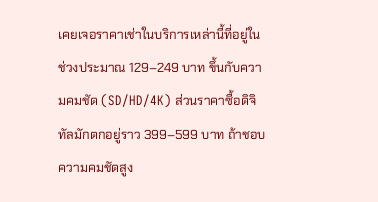เคยเจอราคาเช่าในบริการเหล่านี้ที่อยู่ในช่วงประมาณ 129–249 บาท ขึ้นกับความคมชัด (SD/HD/4K) ส่วนราคาซื้อดิจิทัลมักตกอยู่ราว 399–599 บาท ถ้าชอบความคมชัดสูง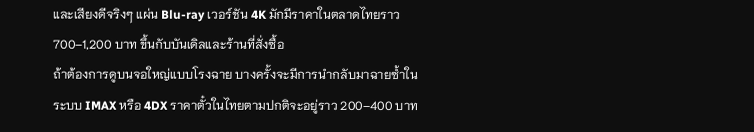และเสียงดีจริงๆ แผ่น Blu-ray เวอร์ชัน 4K มักมีราคาในตลาดไทยราว 700–1,200 บาท ขึ้นกับบันเดิลและร้านที่สั่งซื้อ
ถ้าต้องการดูบนจอใหญ่แบบโรงฉาย บางครั้งจะมีการนำกลับมาฉายซ้ำในระบบ IMAX หรือ 4DX ราคาตั๋วในไทยตามปกติจะอยู่ราว 200–400 บาท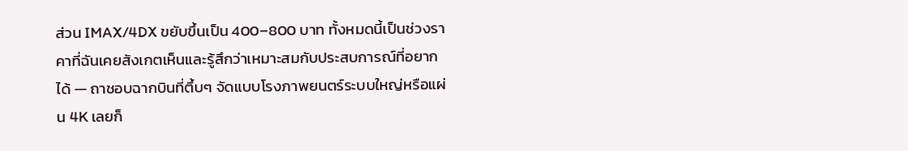ส่วน IMAX/4DX ขยับขึ้นเป็น 400–800 บาท ทั้งหมดนี้เป็นช่วงราคาที่ฉันเคยสังเกตเห็นและรู้สึกว่าเหมาะสมกับประสบการณ์ที่อยากได้ — ถาชอบฉากบินที่ตึ้บๆ จัดแบบโรงภาพยนตร์ระบบใหญ่หรือแผ่น 4K เลยก็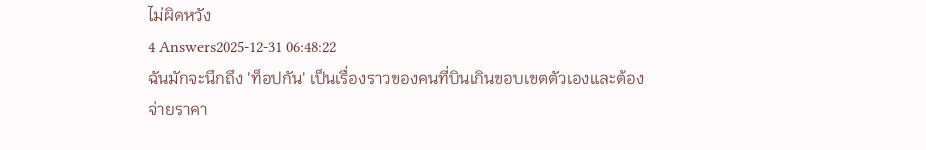ไม่ผิดหวัง
4 Answers2025-12-31 06:48:22
ฉันมักจะนึกถึง 'ท็อปกัน' เป็นเรื่องราวของคนที่บินเกินขอบเขตตัวเองและต้องจ่ายราคา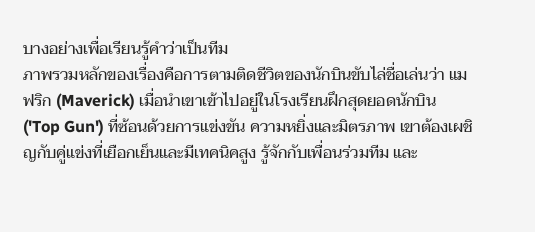บางอย่างเพื่อเรียนรู้คำว่าเป็นทีม
ภาพรวมหลักของเรื่องคือการตามติดชีวิตของนักบินขับไล่ชื่อเล่นว่า แมฟริก (Maverick) เมื่อนำเขาเข้าไปอยู่ในโรงเรียนฝึกสุดยอดนักบิน ('Top Gun') ที่ซ้อนด้วยการแข่งขัน ความหยิ่งและมิตรภาพ เขาต้องเผชิญกับคู่แข่งที่เยือกเย็นและมีเทคนิคสูง รู้จักกับเพื่อนร่วมทีม และ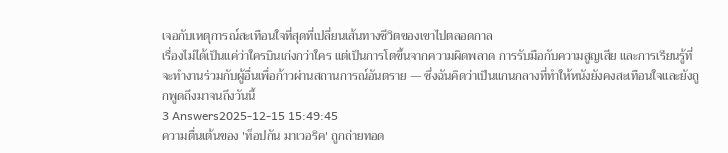เจอกับเหตุการณ์สะเทือนใจที่สุดที่เปลี่ยนเส้นทางชีวิตของเขาไปตลอดกาล
เรื่องไม่ได้เป็นแค่ว่าใครบินเก่งกว่าใคร แต่เป็นการโตขึ้นจากความผิดพลาด การรับมือกับความสูญเสีย และการเรียนรู้ที่จะทำงานร่วมกับผู้อื่นเพื่อก้าวผ่านสถานการณ์อันตราย — ซึ่งฉันคิดว่าเป็นแกนกลางที่ทำให้หนังยังคงสะเทือนใจและยังถูกพูดถึงมาจนถึงวันนี้
3 Answers2025-12-15 15:49:45
ความตื่นเต้นของ 'ท็อปกัน มาเวอริค' ถูกถ่ายทอด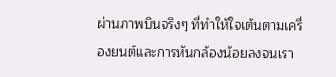ผ่านภาพบินจริงๆ ที่ทำให้ใจเต้นตามเครื่องยนต์และการหันกล้องน้อยลงจนเรา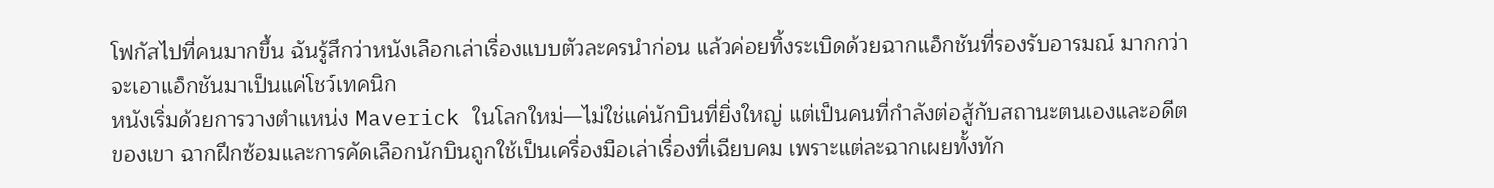โฟกัสไปที่คนมากขึ้น ฉันรู้สึกว่าหนังเลือกเล่าเรื่องแบบตัวละครนำก่อน แล้วค่อยทิ้งระเบิดด้วยฉากแอ็กชันที่รองรับอารมณ์ มากกว่าจะเอาแอ็กชันมาเป็นแค่โชว์เทคนิก
หนังเริ่มด้วยการวางตำแหน่ง Maverick ในโลกใหม่—ไม่ใช่แค่นักบินที่ยิ่งใหญ่ แต่เป็นคนที่กำลังต่อสู้กับสถานะตนเองและอดีตของเขา ฉากฝึกซ้อมและการคัดเลือกนักบินถูกใช้เป็นเครื่องมือเล่าเรื่องที่เฉียบคม เพราะแต่ละฉากเผยทั้งทัก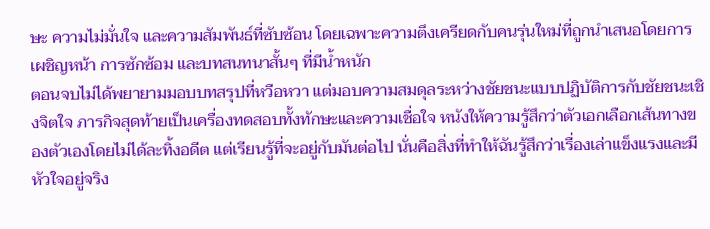ษะ ความไม่มั่นใจ และความสัมพันธ์ที่ซับซ้อน โดยเฉพาะความตึงเครียดกับคนรุ่นใหม่ที่ถูกนำเสนอโดยการเผชิญหน้า การซักซ้อม และบทสนทนาสั้นๆ ที่มีน้ำหนัก
ตอนจบไม่ได้พยายามมอบบทสรุปที่หวือหวา แต่มอบความสมดุลระหว่างชัยชนะแบบปฏิบัติการกับชัยชนะเชิงจิตใจ ภารกิจสุดท้ายเป็นเครื่องทดสอบทั้งทักษะและความเชื่อใจ หนังให้ความรู้สึกว่าตัวเอกเลือกเส้นทางของตัวเองโดยไม่ได้ละทิ้งอดีต แต่เรียนรู้ที่จะอยู่กับมันต่อไป นั่นคือสิ่งที่ทำให้ฉันรู้สึกว่าเรื่องเล่าแข็งแรงและมีหัวใจอยู่จริง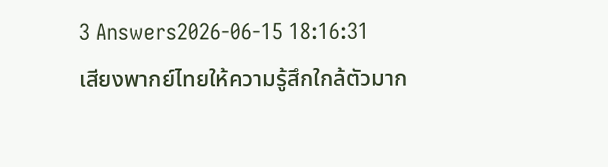3 Answers2026-06-15 18:16:31
เสียงพากย์ไทยให้ความรู้สึกใกล้ตัวมาก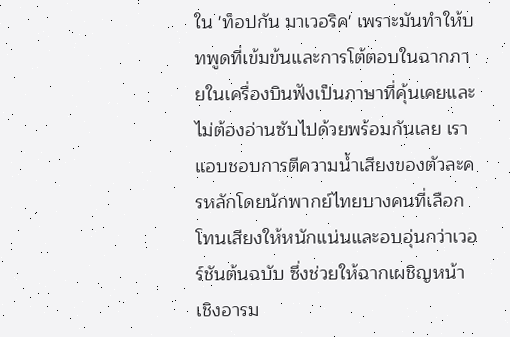ใน 'ท็อปกัน มาเวอริค' เพราะมันทำให้บทพูดที่เข้มข้นและการโต้ตอบในฉากภายในเครื่องบินฟังเป็นภาษาที่คุ้นเคยและไม่ต้องอ่านซับไปด้วยพร้อมกันเลย เราแอบชอบการตีความน้ำเสียงของตัวละครหลักโดยนักพากย์ไทยบางคนที่เลือกโทนเสียงให้หนักแน่นและอบอุ่นกว่าเวอร์ชันต้นฉบับ ซึ่งช่วยให้ฉากเผชิญหน้าเชิงอารม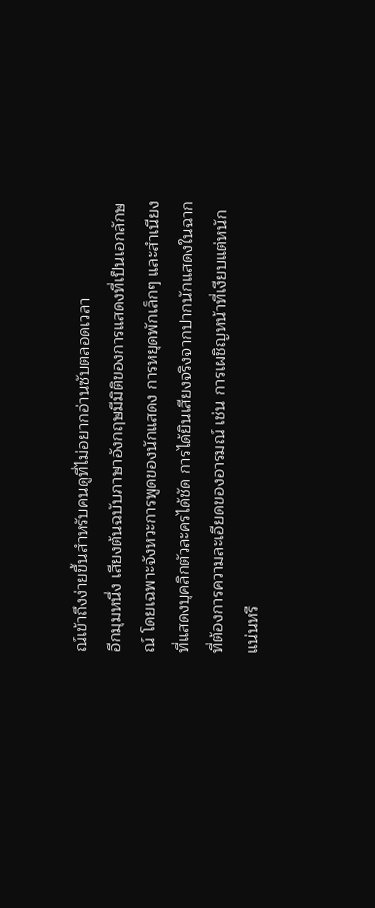ณ์เข้าถึงง่ายขึ้นสำหรับคนดูที่ไม่อยากอ่านซับตลอดเวลา
อีกมุมหนึ่ง เสียงต้นฉบับภาษาอังกฤษมีมิติของการแสดงที่เป็นเอกลักษณ์ โดยเฉพาะจังหวะการพูดของนักแสดง การหยุดพักเล็กๆ และสำเนียงที่แสดงบุคลิกตัวละครได้ชัด การได้ยินเสียงจริงจากปากนักแสดงในฉากที่ต้องการความละเอียดของอารมณ์ เช่น การเผชิญหน้าที่เงียบแต่หนักแน่นหรื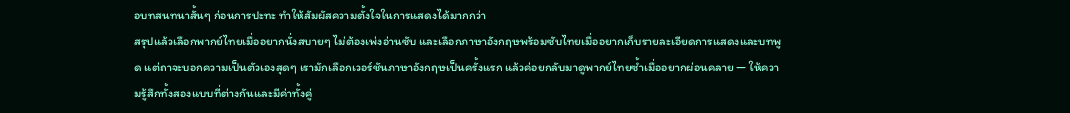อบทสนทนาสั้นๆ ก่อนการปะทะ ทำให้สัมผัสความตั้งใจในการแสดงได้มากกว่า
สรุปแล้วเลือกพากย์ไทยเมื่ออยากนั่งสบายๆ ไม่ต้องเพ่งอ่านซับ และเลือกภาษาอังกฤษพร้อมซับไทยเมื่ออยากเก็บรายละเอียดการแสดงและบทพูด แต่ถาจะบอกความเป็นตัวเองสุดๆ เรามักเลือกเวอร์ชันภาษาอังกฤษเป็นครั้งแรก แล้วค่อยกลับมาดูพากย์ไทยซ้ำเมื่ออยากผ่อนคลาย — ให้ความรู้สึกทั้งสองแบบที่ต่างกันและมีค่าทั้งคู่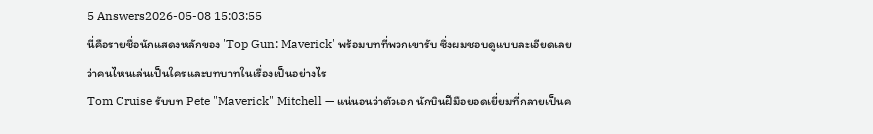5 Answers2026-05-08 15:03:55
นี่คือรายชื่อนักแสดงหลักของ 'Top Gun: Maverick' พร้อมบทที่พวกเขารับ ซึ่งผมชอบดูแบบละเอียดเลยว่าคนไหนเล่นเป็นใครและบทบาทในเรื่องเป็นอย่างไร
Tom Cruise รับบท Pete "Maverick" Mitchell — แน่นอนว่าตัวเอก นักบินฝีมือยอดเยี่ยมที่กลายเป็นค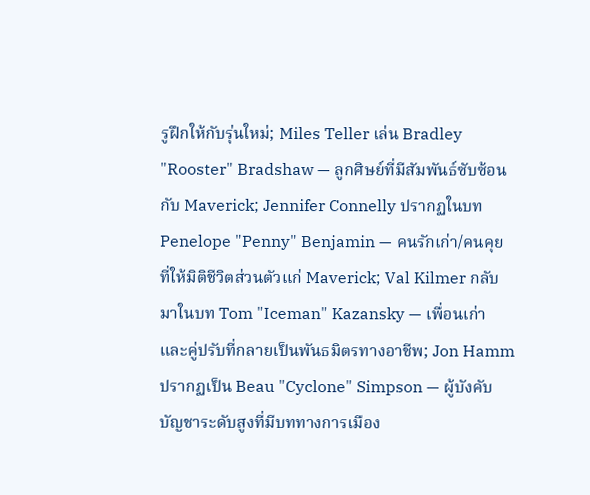รูฝึกให้กับรุ่นใหม่; Miles Teller เล่น Bradley "Rooster" Bradshaw — ลูกศิษย์ที่มีสัมพันธ์ซับซ้อนกับ Maverick; Jennifer Connelly ปรากฏในบท Penelope "Penny" Benjamin — คนรักเก่า/คนคุยที่ให้มิติชีวิตส่วนตัวแก่ Maverick; Val Kilmer กลับมาในบท Tom "Iceman" Kazansky — เพื่อนเก่าและคู่ปรับที่กลายเป็นพันธมิตรทางอาชีพ; Jon Hamm ปรากฏเป็น Beau "Cyclone" Simpson — ผู้บังคับบัญชาระดับสูงที่มีบททางการเมือง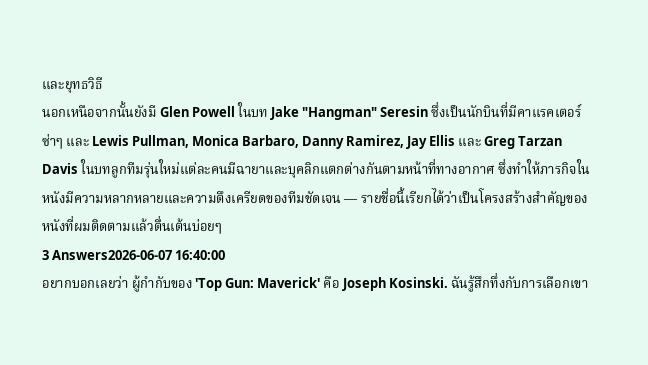และยุทธวิธี
นอกเหนือจากนั้นยังมี Glen Powell ในบท Jake "Hangman" Seresin ซึ่งเป็นนักบินที่มีคาแรคเตอร์ซ่าๆ และ Lewis Pullman, Monica Barbaro, Danny Ramirez, Jay Ellis และ Greg Tarzan Davis ในบทลูกทีมรุ่นใหม่แต่ละคนมีฉายาและบุคลิกแตกต่างกันตามหน้าที่ทางอากาศ ซึ่งทำให้ภารกิจในหนังมีความหลากหลายและความตึงเครียดของทีมชัดเจน — รายชื่อนี้เรียกได้ว่าเป็นโครงสร้างสำคัญของหนังที่ผมติดตามแล้วตื่นเต้นบ่อยๆ
3 Answers2026-06-07 16:40:00
อยากบอกเลยว่า ผู้กำกับของ 'Top Gun: Maverick' คือ Joseph Kosinski. ฉันรู้สึกทึ่งกับการเลือกเขา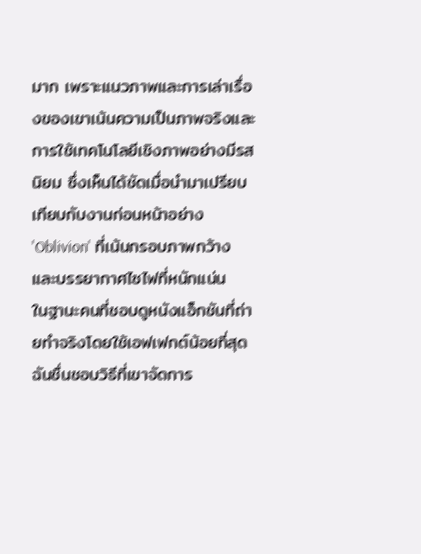มาก เพราะแนวภาพและการเล่าเรื่องของเขาเน้นความเป็นภาพจริงและการใช้เทคโนโลยีเชิงภาพอย่างมีรสนิยม ซึ่งเห็นได้ชัดเมื่อนำมาเปรียบเทียบกับงานก่อนหน้าอย่าง 'Oblivion' ที่เน้นกรอบภาพกว้างและบรรยากาศไซไฟที่หนักแน่น
ในฐานะคนที่ชอบดูหนังแอ็กชันที่ถ่ายทำจริงโดยใช้เอฟเฟกต์น้อยที่สุด ฉันชื่นชอบวิธีที่เขาจัดการ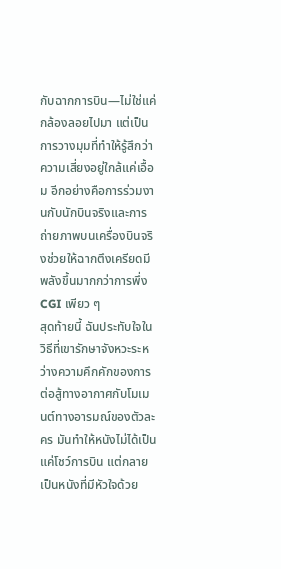กับฉากการบิน—ไม่ใช่แค่กล้องลอยไปมา แต่เป็นการวางมุมที่ทำให้รู้สึกว่าความเสี่ยงอยู่ใกล้แค่เอื้อม อีกอย่างคือการร่วมงานกับนักบินจริงและการถ่ายภาพบนเครื่องบินจริงช่วยให้ฉากตึงเครียดมีพลังขึ้นมากกว่าการพึ่ง CGI เพียว ๆ
สุดท้ายนี้ ฉันประทับใจในวิธีที่เขารักษาจังหวะระหว่างความคึกคักของการต่อสู้ทางอากาศกับโมเมนต์ทางอารมณ์ของตัวละคร มันทำให้หนังไม่ได้เป็นแค่โชว์การบิน แต่กลายเป็นหนังที่มีหัวใจด้วย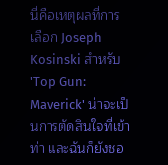นี่คือเหตุผลที่การเลือก Joseph Kosinski สำหรับ 'Top Gun: Maverick' น่าจะเป็นการตัดสินใจที่เข้าท่า และฉันก็ยังชอ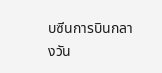บซีนการบินกลางวัน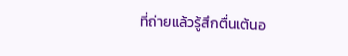ที่ถ่ายแล้วรู้สึกตื่นเต้นอ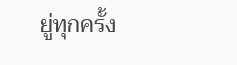ยู่ทุกครั้ง